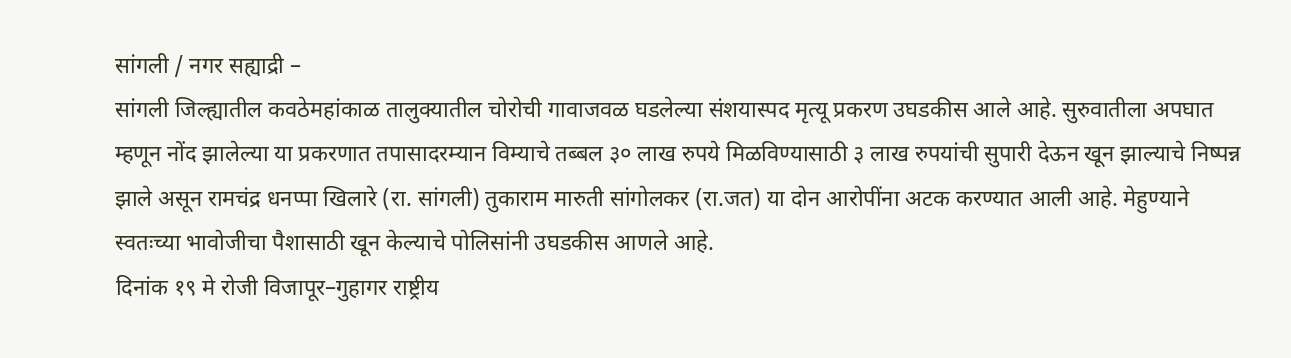सांगली / नगर सह्याद्री –
सांगली जिल्ह्यातील कवठेमहांकाळ तालुक्यातील चोरोची गावाजवळ घडलेल्या संशयास्पद मृत्यू प्रकरण उघडकीस आले आहे. सुरुवातीला अपघात म्हणून नोंद झालेल्या या प्रकरणात तपासादरम्यान विम्याचे तब्बल ३० लाख रुपये मिळविण्यासाठी ३ लाख रुपयांची सुपारी देऊन खून झाल्याचे निष्पन्न झाले असून रामचंद्र धनप्पा खिलारे (रा. सांगली) तुकाराम मारुती सांगोलकर (रा.जत) या दोन आरोपींना अटक करण्यात आली आहे. मेहुण्याने स्वतःच्या भावोजीचा पैशासाठी खून केल्याचे पोलिसांनी उघडकीस आणले आहे.
दिनांक १९ मे रोजी विजापूर–गुहागर राष्ट्रीय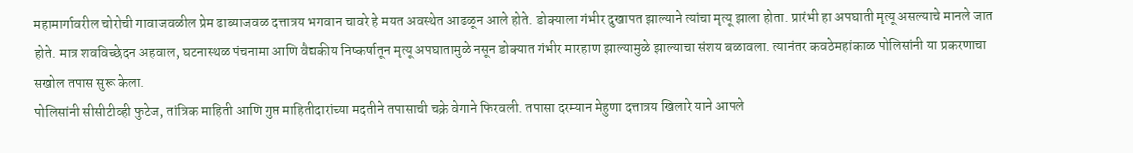महामार्गावरील चोरोची गावाजवळील प्रेम ढाब्याजवळ दत्तात्रय भगवान चावरे हे मयत अवस्थेत आढळून आले होते. डोक्याला गंभीर दुखापत झाल्याने त्यांचा मृत्यू झाला होता. प्रारंभी हा अपघाती मृत्यू असल्याचे मानले जात होते. मात्र शवविच्छेदन अहवाल, घटनास्थळ पंचनामा आणि वैद्यकीय निष्कर्षातून मृत्यू अपघातामुळे नसून डोक्यात गंभीर मारहाण झाल्यामुळे झाल्याचा संशय बळावला. त्यानंतर कवठेमहांकाळ पोलिसांनी या प्रकरणाचा सखोल तपास सुरू केला.
पोलिसांनी सीसीटीव्ही फुटेज, तांत्रिक माहिती आणि गुप्त माहितीदारांच्या मदतीने तपासाची चक्रे वेगाने फिरवली. तपासा दरम्यान मेहुणा दत्तात्रय खिलारे याने आपले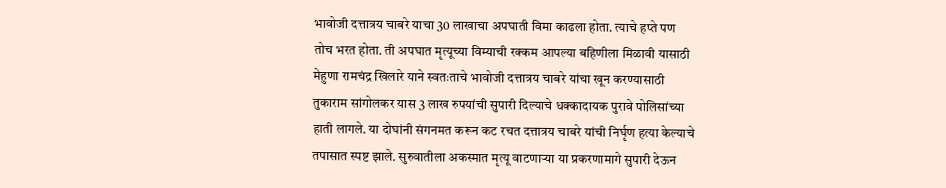भावोजी दत्तात्रय चाबरे याचा 30 लाखाचा अपघाती विमा काढला होता. त्याचे हप्ते पण तोच भरत होता. ती अपघात मृत्यूच्या विम्याची रक्कम आपल्या बहिणीला मिळावी यासाठी मेहुणा रामचंद्र खिलारे याने स्वतःताचे भावोजी दत्तात्रय चाबरे यांचा खून करण्यासाठी तुकाराम सांगोलकर यास 3 लाख रुपयांची सुपारी दिल्याचे धक्कादायक पुरावे पोलिसांच्या हाती लागले. या दोघांनी संगनमत करून कट रचत दत्तात्रय चाबरे यांची निर्घृण हत्या केल्याचे तपासात स्पष्ट झाले. सुरुवातीला अकस्मात मृत्यू वाटणाऱ्या या प्रकरणामागे सुपारी देऊन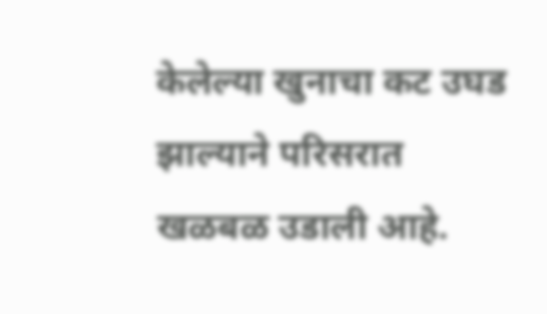केलेल्या खुनाचा कट उघड झाल्याने परिसरात खळबळ उडाली आहे.